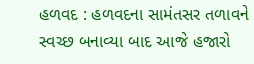હળવદ : હળવદના સામંતસર તળાવને સ્વચ્છ બનાવ્યા બાદ આજે હજારો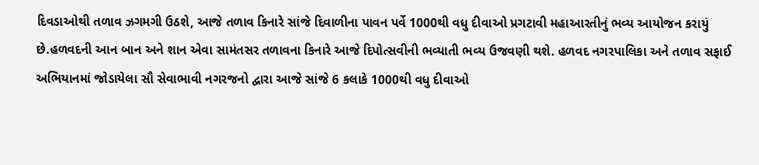દિવડાઓથી તળાવ ઝગમગી ઉઠશે, આજે તળાવ કિનારે સાંજે દિવાળીના પાવન પર્વે 1000થી વધુ દીવાઓ પ્રગટાવી મહાઆરતીનું ભવ્ય આયોજન કરાયું છે.હળવદની આન બાન અને શાન એવા સામંતસર તળાવના કિનારે આજે દિપોત્સવીની ભવ્યાતી ભવ્ય ઉજવણી થશે. હળવદ નગરપાલિકા અને તળાવ સફાઈ અભિયાનમાં જોડાયેલા સૌ સેવાભાવી નગરજનો દ્વારા આજે સાંજે 6 કલાકે 1000થી વધુ દીવાઓ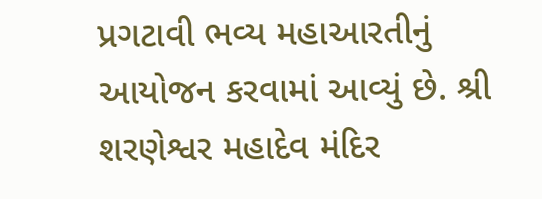પ્રગટાવી ભવ્ય મહાઆરતીનું આયોજન કરવામાં આવ્યું છે. શ્રી શરણેશ્વર મહાદેવ મંદિર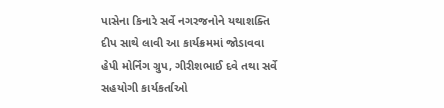પાસેના કિનારે સર્વે નગરજનોને યથાશક્તિ દીપ સાથે લાવી આ કાર્યક્રમમાં જોડાવવા હેપી મોર્નિંગ ગ્રુપ, ગીરીશભાઈ દવે તથા સર્વે સહયોગી કાર્યકર્તાઓ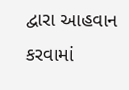દ્વારા આહવાન કરવામાં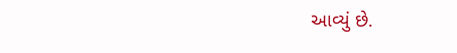આવ્યું છે.